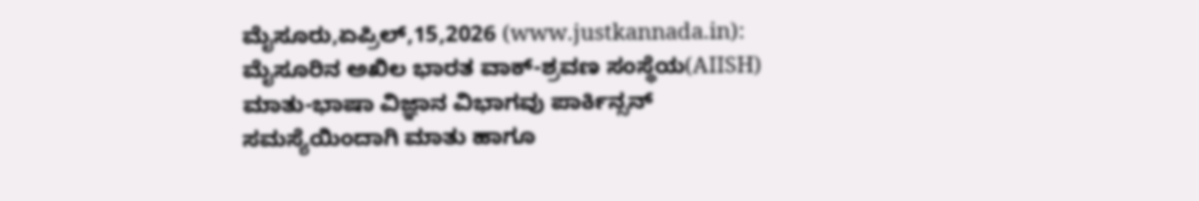ಮೈಸೂರು,ಏಪ್ರಿಲ್,15,2026 (www.justkannada.in): ಮೈಸೂರಿನ ಅಖಿಲ ಭಾರತ ವಾಕ್-ಶ್ರವಣ ಸಂಸ್ಥೆಯ(AIISH) ಮಾತು-ಭಾಷಾ ವಿಜ್ಞಾನ ವಿಭಾಗವು ಪಾರ್ಕಿನ್ಸನ್ ಸಮಸ್ಯೆಯಿಂದಾಗಿ ಮಾತು ಹಾಗೂ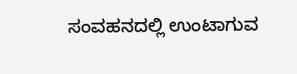ಸಂವಹನದಲ್ಲಿ ಉಂಟಾಗುವ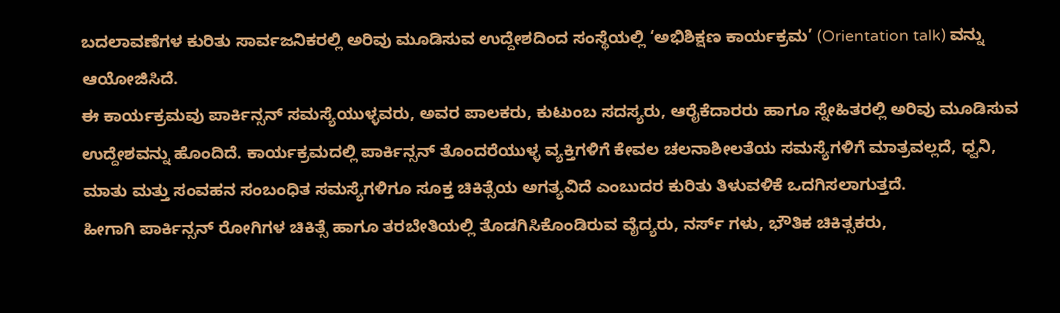ಬದಲಾವಣೆಗಳ ಕುರಿತು ಸಾರ್ವಜನಿಕರಲ್ಲಿ ಅರಿವು ಮೂಡಿಸುವ ಉದ್ದೇಶದಿಂದ ಸಂಸ್ಥೆಯಲ್ಲಿ ‘ಅಭಿಶಿಕ್ಷಣ ಕಾರ್ಯಕ್ರಮ’ (Orientation talk) ವನ್ನು ಆಯೋಜಿಸಿದೆ.
ಈ ಕಾರ್ಯಕ್ರಮವು ಪಾರ್ಕಿನ್ಸನ್ ಸಮಸ್ಯೆಯುಳ್ಳವರು, ಅವರ ಪಾಲಕರು, ಕುಟುಂಬ ಸದಸ್ಯರು, ಆರೈಕೆದಾರರು ಹಾಗೂ ಸ್ನೇಹಿತರಲ್ಲಿ ಅರಿವು ಮೂಡಿಸುವ ಉದ್ದೇಶವನ್ನು ಹೊಂದಿದೆ. ಕಾರ್ಯಕ್ರಮದಲ್ಲಿ ಪಾರ್ಕಿನ್ಸನ್ ತೊಂದರೆಯುಳ್ಳ ವ್ಯಕ್ತಿಗಳಿಗೆ ಕೇವಲ ಚಲನಾಶೀಲತೆಯ ಸಮಸ್ಯೆಗಳಿಗೆ ಮಾತ್ರವಲ್ಲದೆ, ಧ್ವನಿ, ಮಾತು ಮತ್ತು ಸಂವಹನ ಸಂಬಂಧಿತ ಸಮಸ್ಯೆಗಳಿಗೂ ಸೂಕ್ತ ಚಿಕಿತ್ಸೆಯ ಅಗತ್ಯವಿದೆ ಎಂಬುದರ ಕುರಿತು ತಿಳುವಳಿಕೆ ಒದಗಿಸಲಾಗುತ್ತದೆ.
ಹೀಗಾಗಿ ಪಾರ್ಕಿನ್ಸನ್ ರೋಗಿಗಳ ಚಿಕಿತ್ಸೆ ಹಾಗೂ ತರಬೇತಿಯಲ್ಲಿ ತೊಡಗಿಸಿಕೊಂಡಿರುವ ವೈದ್ಯರು, ನರ್ಸ್ ಗಳು, ಭೌತಿಕ ಚಿಕಿತ್ಸಕರು,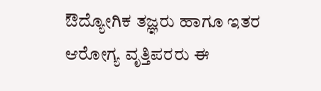ಔದ್ಯೋಗಿಕ ತಜ್ಞರು ಹಾಗೂ ಇತರ ಆರೋಗ್ಯ ವೃತ್ತಿಪರರು ಈ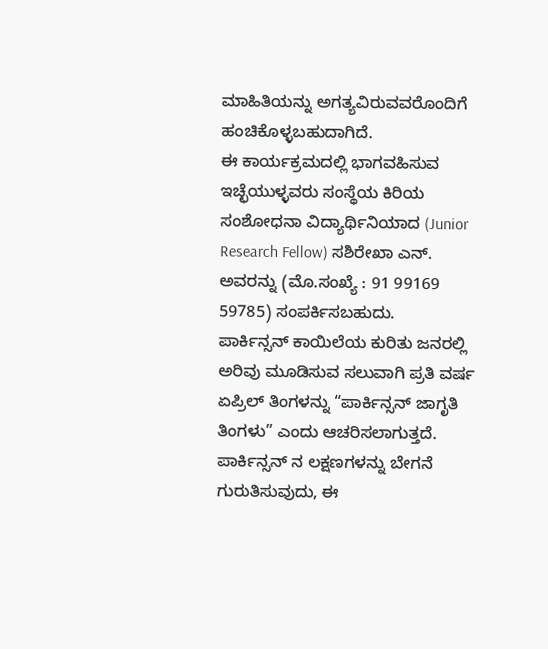ಮಾಹಿತಿಯನ್ನು ಅಗತ್ಯವಿರುವವರೊಂದಿಗೆ ಹಂಚಿಕೊಳ್ಳಬಹುದಾಗಿದೆ.
ಈ ಕಾರ್ಯಕ್ರಮದಲ್ಲಿ ಭಾಗವಹಿಸುವ ಇಚ್ಛೆಯುಳ್ಳವರು ಸಂಸ್ಥೆಯ ಕಿರಿಯ ಸಂಶೋಧನಾ ವಿದ್ಯಾರ್ಥಿನಿಯಾದ (Junior Research Fellow) ಸಶಿರೇಖಾ ಎನ್. ಅವರನ್ನು (ಮೊ.ಸಂಖ್ಯೆ : 91 99169 59785) ಸಂಪರ್ಕಿಸಬಹುದು.
ಪಾರ್ಕಿನ್ಸನ್ ಕಾಯಿಲೆಯ ಕುರಿತು ಜನರಲ್ಲಿ ಅರಿವು ಮೂಡಿಸುವ ಸಲುವಾಗಿ ಪ್ರತಿ ವರ್ಷ ಏಪ್ರಿಲ್ ತಿಂಗಳನ್ನು “ಪಾರ್ಕಿನ್ಸನ್ ಜಾಗೃತಿ ತಿಂಗಳು” ಎಂದು ಆಚರಿಸಲಾಗುತ್ತದೆ. ಪಾರ್ಕಿನ್ಸನ್ ನ ಲಕ್ಷಣಗಳನ್ನು ಬೇಗನೆ ಗುರುತಿಸುವುದು, ಈ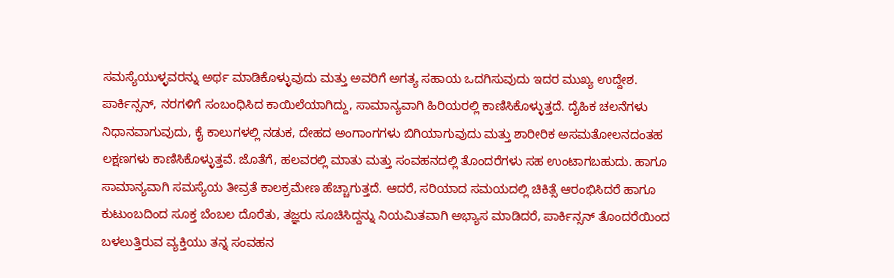ಸಮಸ್ಯೆಯುಳ್ಳವರನ್ನು ಅರ್ಥ ಮಾಡಿಕೊಳ್ಳುವುದು ಮತ್ತು ಅವರಿಗೆ ಅಗತ್ಯ ಸಹಾಯ ಒದಗಿಸುವುದು ಇದರ ಮುಖ್ಯ ಉದ್ದೇಶ.
ಪಾರ್ಕಿನ್ಸನ್, ನರಗಳಿಗೆ ಸಂಬಂಧಿಸಿದ ಕಾಯಿಲೆಯಾಗಿದ್ದು, ಸಾಮಾನ್ಯವಾಗಿ ಹಿರಿಯರಲ್ಲಿ ಕಾಣಿಸಿಕೊಳ್ಳುತ್ತದೆ. ದೈಹಿಕ ಚಲನೆಗಳು ನಿಧಾನವಾಗುವುದು, ಕೈ ಕಾಲುಗಳಲ್ಲಿ ನಡುಕ, ದೇಹದ ಅಂಗಾಂಗಗಳು ಬಿಗಿಯಾಗುವುದು ಮತ್ತು ಶಾರೀರಿಕ ಅಸಮತೋಲನದಂತಹ ಲಕ್ಷಣಗಳು ಕಾಣಿಸಿಕೊಳ್ಳುತ್ತವೆ. ಜೊತೆಗೆ, ಹಲವರಲ್ಲಿ ಮಾತು ಮತ್ತು ಸಂವಹನದಲ್ಲಿ ತೊಂದರೆಗಳು ಸಹ ಉಂಟಾಗಬಹುದು. ಹಾಗೂ ಸಾಮಾನ್ಯವಾಗಿ ಸಮಸ್ಯೆಯ ತೀವ್ರತೆ ಕಾಲಕ್ರಮೇಣ ಹೆಚ್ಚಾಗುತ್ತದೆ. ಆದರೆ, ಸರಿಯಾದ ಸಮಯದಲ್ಲಿ ಚಿಕಿತ್ಸೆ ಆರಂಭಿಸಿದರೆ ಹಾಗೂ ಕುಟುಂಬದಿಂದ ಸೂಕ್ತ ಬೆಂಬಲ ದೊರೆತು, ತಜ್ಞರು ಸೂಚಿಸಿದ್ದನ್ನು ನಿಯಮಿತವಾಗಿ ಅಭ್ಯಾಸ ಮಾಡಿದರೆ, ಪಾರ್ಕಿನ್ಸನ್ ತೊಂದರೆಯಿಂದ ಬಳಲುತ್ತಿರುವ ವ್ಯಕ್ತಿಯು ತನ್ನ ಸಂವಹನ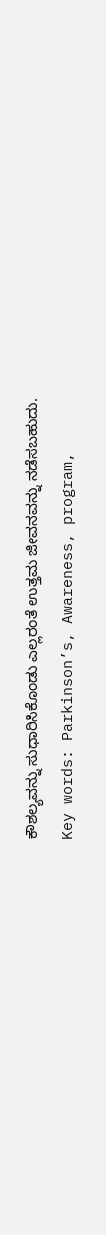ಕೌಶಲ್ಯವನ್ನು ಸುಧಾರಿಸಿಕೊಂಡು ಎಲ್ಲರಂತೆ ಉತ್ತಮ ಜೀವನವನ್ನು ನಡೆಸಬಹುದು.
Key words: Parkinson’s, Awareness, program,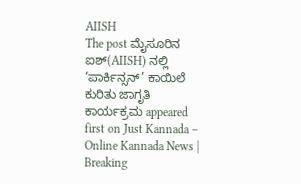AIISH
The post ಮೈಸೂರಿನ ಐಶ್(AIISH) ನಲ್ಲಿ ‘ಪಾರ್ಕಿನ್ಸನ್’ ಕಾಯಿಲೆ ಕುರಿತು ಜಾಗೃತಿ ಕಾರ್ಯಕ್ರಮ appeared first on Just Kannada – Online Kannada News | Breaking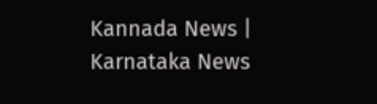Kannada News | Karnataka News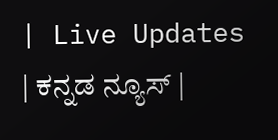| Live Updates | ಕನ್ನಡ ನ್ಯೂಸ್ |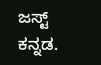ಜಸ್ಟ್ ಕನ್ನಡ.